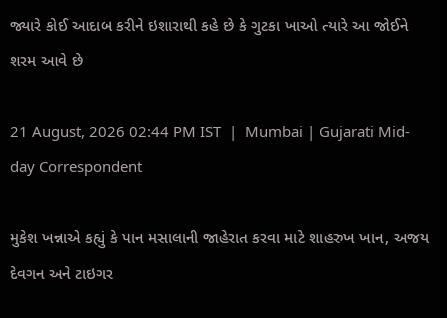જ્યારે કોઈ આદાબ કરીને ઇશારાથી કહે છે કે ગુટકા ખાઓ ત્યારે આ જોઈને શરમ આવે છે

21 August, 2026 02:44 PM IST  |  Mumbai | Gujarati Mid-day Correspondent

મુકેશ ખન્નાએ કહ્યું કે પાન મસાલાની જાહેરાત કરવા માટે શાહરુખ ખાન, અજય દેવગન અને ટાઇગર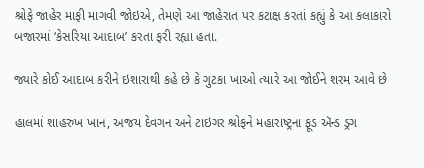શ્રોફે જાહેર માફી માગવી જોઇએ, તેમણે આ જાહેરાત પર કટાક્ષ કરતાં કહ્યું કે આ કલાકારો બજારમાં ‘કેસરિયા આદાબ’ કરતા ફરી રહ્યા હતા.

જ્યારે કોઈ આદાબ કરીને ઇશારાથી કહે છે કે ગુટકા ખાઓ ત્યારે આ જોઈને શરમ આવે છે

હાલમાં શાહરુખ ખાન, અજય દેવગન અને ટાઇગર શ્રોફને મહારાષ્ટ્રના ફૂડ ઍન્ડ ડ્રગ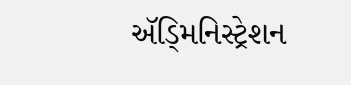ઍડ્‍મિનિસ્ટ્રેશન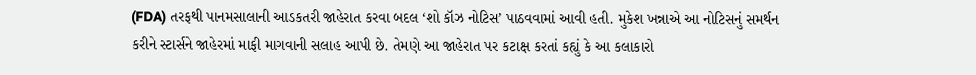(FDA) તરફથી પાનમસાલાની આડકતરી જાહેરાત કરવા બદલ ‘શો કૉઝ નોટિસ’ પાઠવવામાં આવી હતી. મુકેશ ખન્નાએ આ નોટિસનું સમર્થન કરીને સ્ટાર્સને જાહેરમાં માફી માગવાની સલાહ આપી છે. તેમણે આ જાહેરાત પર કટાક્ષ કરતાં કહ્યું કે આ કલાકારો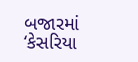બજારમાં ‘કેસરિયા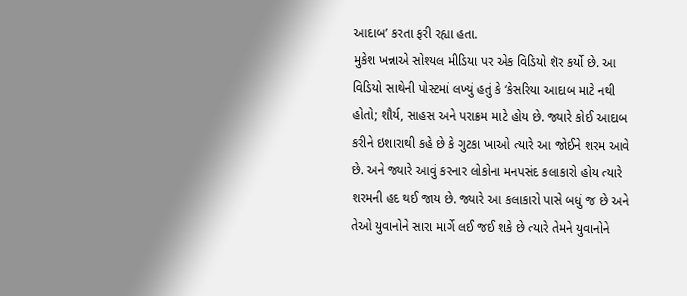આદાબ’ કરતા ફરી રહ્યા હતા.
મુકેશ ખન્નાએ સોશ્યલ મીડિયા પર એક વિડિયો શૅર કર્યો છે. આ વિડિયો સાથેની પોસ્ટમાં લખ્યું હતું કે ‘કેસરિયા આદાબ માટે નથી હોતો; શૌર્ય, સાહસ અને પરાક્રમ માટે હોય છે. જ્યારે કોઈ આદાબ કરીને ઇશારાથી કહે છે કે ગુટકા ખાઓ ત્યારે આ જોઈને શરમ આવે છે. અને જ્યારે આવું કરનાર લોકોના મનપસંદ કલાકારો હોય ત્યારે શરમની હદ થઈ જાય છે. જ્યારે આ કલાકારો પાસે બધું જ છે અને તેઓ યુવાનોને સારા માર્ગે લઈ જઈ શકે છે ત્યારે તેમને યુવાનોને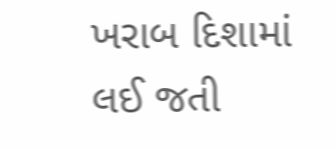ખરાબ દિશામાં લઈ જતી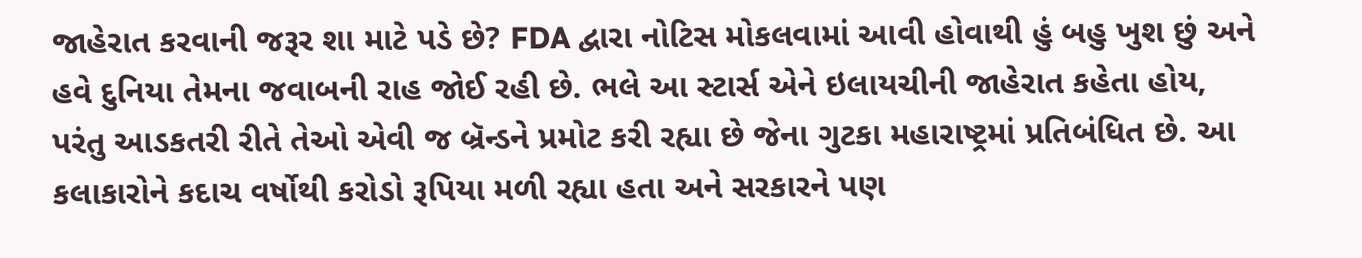જાહેરાત કરવાની જરૂર શા માટે પડે છે? FDA દ્વારા નોટિસ મોકલવામાં આવી હોવાથી હું બહુ ખુશ છું અને હવે દુનિયા તેમના જવાબની રાહ જોઈ રહી છે. ભલે આ સ્ટાર્સ એને ઇલાયચીની જાહેરાત કહેતા હોય, પરંતુ આડકતરી રીતે તેઓ એવી જ બ્રૅન્ડને પ્રમોટ કરી રહ્યા છે જેના ગુટકા મહારાષ્ટ્રમાં પ્રતિબંધિત છે. આ કલાકારોને કદાચ વર્ષોથી કરોડો રૂપિયા મળી રહ્યા હતા અને સરકારને પણ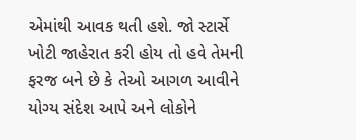એમાંથી આવક થતી હશે. જો સ્ટાર્સે ખોટી જાહેરાત કરી હોય તો હવે તેમની ફરજ બને છે કે તેઓ આગળ આવીને યોગ્ય સંદેશ આપે અને લોકોને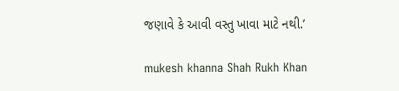જણાવે કે આવી વસ્તુ ખાવા માટે નથી.’

mukesh khanna Shah Rukh Khan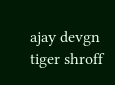ajay devgn tiger shroff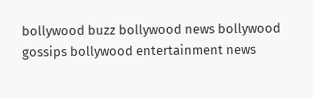bollywood buzz bollywood news bollywood gossips bollywood entertainment news